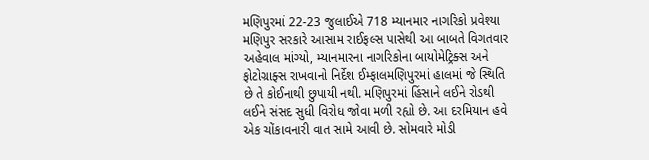મણિપુરમાં 22-23 જુલાઈએ 718 મ્યાનમાર નાગરિકો પ્રવેશ્યા
મણિપુર સરકારે આસામ રાઈફલ્સ પાસેથી આ બાબતે વિગતવાર અહેવાલ માંગ્યો, મ્યાનમારના નાગરિકોના બાયોમેટ્રિક્સ અને ફોટોગ્રાફ્સ રાખવાનો નિર્દેશ ઈમ્ફાલમણિપુરમાં હાલમાં જે સ્થિતિ છે તે કોઈનાથી છુપાયી નથી. મણિપુરમાં હિંસાને લઈને રોડથી લઈને સંસદ સુધી વિરોધ જોવા મળી રહ્યો છે. આ દરમિયાન હવે એક ચોંકાવનારી વાત સામે આવી છે. સોમવારે મોડી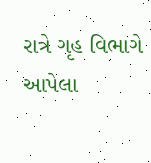રાત્રે ગૃહ વિભાગે આપેલા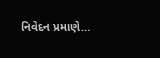નિવેદન પ્રમાણે…